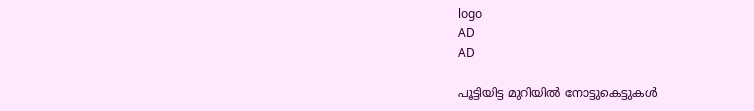logo
AD
AD

പൂട്ടിയിട്ട മുറിയിൽ നോട്ടുകെട്ടുകൾ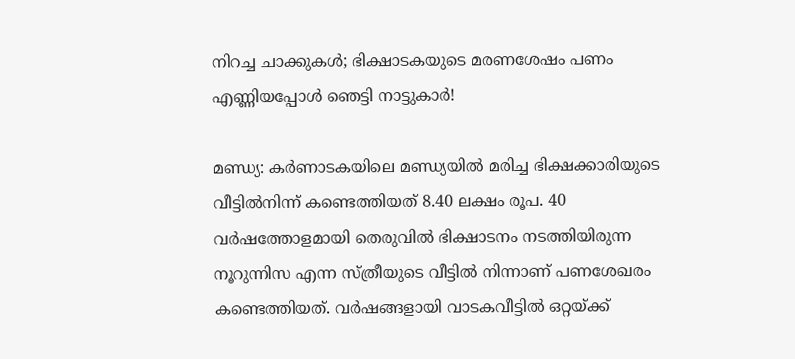നിറച്ച ചാക്കുകൾ; ഭിക്ഷാടകയുടെ മരണശേഷം പണം എണ്ണിയപ്പോൾ ഞെട്ടി നാട്ടുകാർ!

മണ്ഡ്യ: കർണാടകയിലെ മണ്ഡ്യയിൽ മരിച്ച ഭിക്ഷക്കാരിയുടെ വീട്ടിൽനിന്ന് കണ്ടെത്തിയത് 8.40 ലക്ഷം രൂപ. 40 വർഷത്തോളമായി തെരുവിൽ ഭിക്ഷാടനം നടത്തിയിരുന്ന നൂറുന്നിസ എന്ന സ്ത്രീയുടെ വീട്ടിൽ നിന്നാണ് പണശേഖരം കണ്ടെത്തിയത്. വർഷങ്ങളായി വാടകവീട്ടിൽ ഒറ്റയ്ക്ക്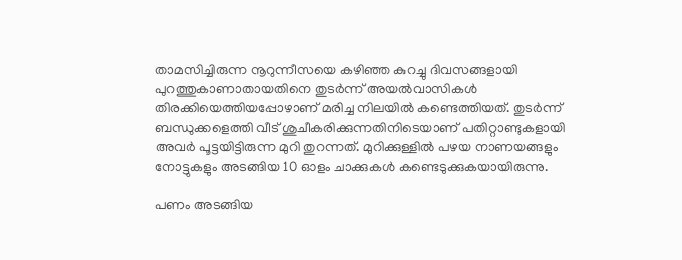താമസിച്ചിരുന്ന നൂറുന്നീസയെ കഴിഞ്ഞ കുറച്ചു ദിവസങ്ങളായി പുറത്തുകാണാതായതിനെ തുടർന്ന് അയൽവാസികൾ തിരക്കിയെത്തിയപ്പോഴാണ് മരിച്ച നിലയിൽ കണ്ടെത്തിയത്. തുടർന്ന് ബന്ധുക്കളെത്തി വീട് ശുചീകരിക്കുന്നതിനിടെയാണ് പതിറ്റാണ്ടുകളായി അവർ പൂട്ടയിട്ടിരുന്ന മുറി തുറന്നത്. മുറിക്കുള്ളിൽ പഴയ നാണയങ്ങളും നോട്ടുകളും അടങ്ങിയ 10 ഓളം ചാക്കുകൾ കണ്ടെടുക്കുകയായിരുന്നു.

പണം അടങ്ങിയ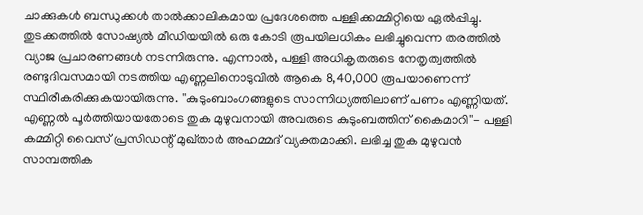ചാക്കുകൾ ബന്ധുക്കൾ താൽക്കാലികമായ പ്രദേശത്തെ പള്ളിക്കമ്മിറ്റിയെ ഏൽപ്പിച്ചു. തുടക്കത്തിൽ സോഷ്യൽ മീഡിയയിൽ ഒരു കോടി രൂപയിലധികം ലഭിച്ചുവെന്ന തരത്തിൽ വ്യാജ പ്രചാരണങ്ങൾ നടന്നിരുന്നു. എന്നാൽ, പള്ളി അധികൃതരുടെ നേതൃത്വത്തിൽ രണ്ടുദിവസമായി നടത്തിയ എണ്ണലിനൊടുവിൽ ആകെ 8,40,000 രൂപയാണെന്ന് സ്ഥിരീകരിക്കുകയായിരുന്നു. ''കുടുംബാംഗങ്ങളുടെ സാന്നിധ്യത്തിലാണ് പണം എണ്ണിയത്. എണ്ണൽ പൂർത്തിയായതോടെ തുക മുഴുവനായി അവരുടെ കുടുംബത്തിന് കൈമാറി''- പള്ളി കമ്മിറ്റി വൈസ് പ്രസിഡന്റ് മുഖ്താർ അഹമ്മദ് വ്യക്തമാക്കി. ലഭിച്ച തുക മുഴുവൻ സാമ്പത്തിക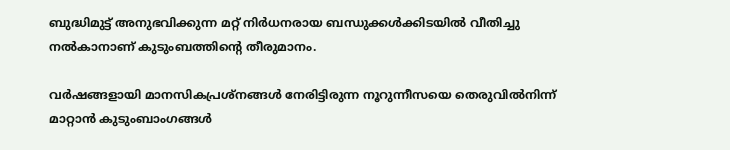ബുദ്ധിമുട്ട് അനുഭവിക്കുന്ന മറ്റ് നിർധനരായ ബന്ധുക്കൾക്കിടയിൽ വീതിച്ചു നൽകാനാണ് കുടുംബത്തിന്റെ തീരുമാനം.

വർഷങ്ങളായി മാനസികപ്രശ്‌നങ്ങൾ നേരിട്ടിരുന്ന നൂറുന്നീസയെ തെരുവിൽനിന്ന് മാറ്റാൻ കുടുംബാംഗങ്ങൾ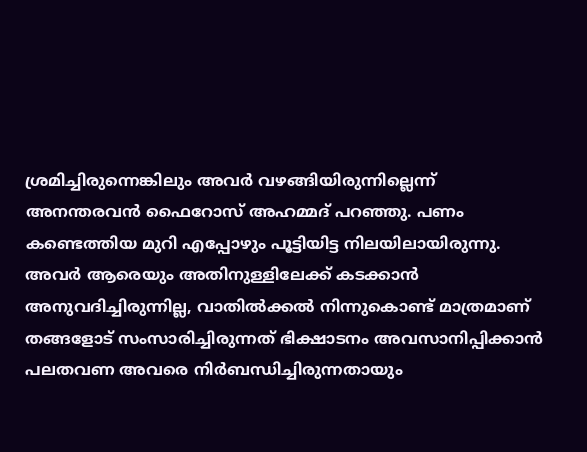ശ്രമിച്ചിരുന്നെങ്കിലും അവർ വഴങ്ങിയിരുന്നില്ലെന്ന് അനന്തരവൻ ഫൈറോസ് അഹമ്മദ് പറഞ്ഞു. പണം കണ്ടെത്തിയ മുറി എപ്പോഴും പൂട്ടിയിട്ട നിലയിലായിരുന്നു. അവർ ആരെയും അതിനുള്ളിലേക്ക് കടക്കാൻ അനുവദിച്ചിരുന്നില്ല, വാതിൽക്കൽ നിന്നുകൊണ്ട് മാത്രമാണ് തങ്ങളോട് സംസാരിച്ചിരുന്നത് ഭിക്ഷാടനം അവസാനിപ്പിക്കാൻ പലതവണ അവരെ നിർബന്ധിച്ചിരുന്നതായും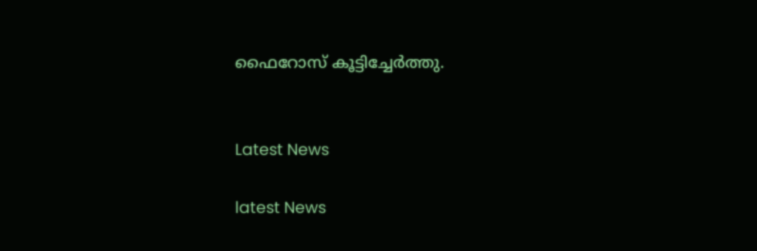ഫൈറോസ് കൂട്ടിച്ചേർത്തു.


Latest News

latest News